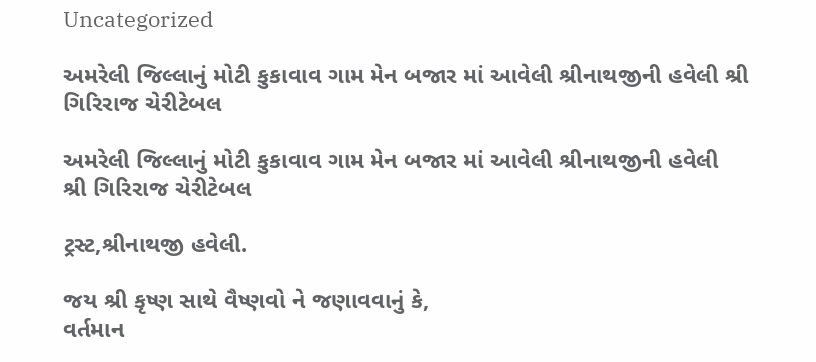Uncategorized

અમરેલી જિલ્લાનું મોટી કુકાવાવ ગામ મેન બજાર માં આવેલી શ્રીનાથજીની હવેલી શ્રી ગિરિરાજ ચેરીટેબલ

અમરેલી જિલ્લાનું મોટી કુકાવાવ ગામ મેન બજાર માં આવેલી શ્રીનાથજીની હવેલી
શ્રી ગિરિરાજ ચેરીટેબલ

ટ્રસ્ટ,શ્રીનાથજી હવેલી.

જય શ્રી કૃષ્ણ સાથે વૈષ્ણવો ને જણાવવાનું કે,
વર્તમાન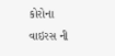કોરોના વાઇરસ ની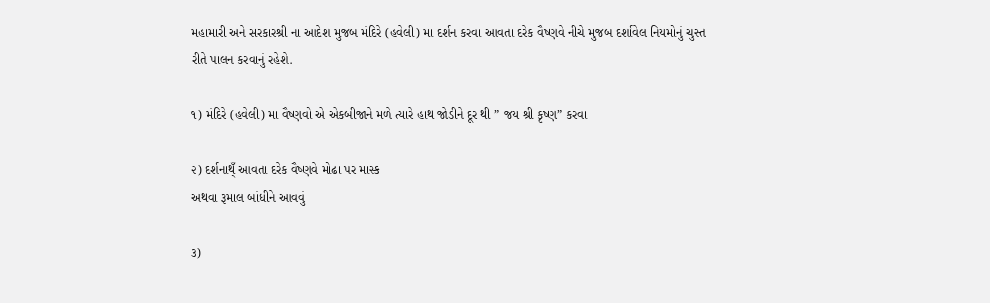મહામારી અને સરકારશ્રી ના આદેશ મુજબ મંદિરે (હવેલી) મા દર્શન કરવા આવતા દરેક વૈષ્ણવે નીચે મુજબ દર્શાવેલ નિયમોનું ચુસ્ત રીતે પાલન કરવાનું રહેશે.

૧) મંદિરે (હવેલી) મા વૈષ્ણવો એ એકબીજાને મળે ત્યારે હાથ જોડીને દૂર થી ” જય શ્રી કૃષ્ણ” કરવા

૨) દર્શનાથ્ઁ આવતા દરેક વૈષ્ણવે મોઢા પર માસ્ક
અથવા રૂમાલ બાંધીને આવવું

૩)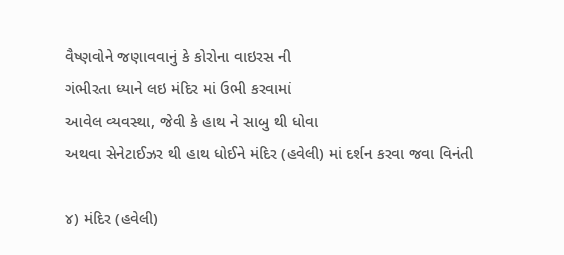વૈષ્ણવોને જણાવવાનું કે કોરોના વાઇરસ ની
ગંભીરતા ધ્યાને લઇ મંદિર માં ઉભી કરવામાં
આવેલ વ્યવસ્થા, જેવી કે હાથ ને સાબુ થી ધોવા
અથવા સેનેટાઈઝર થી હાથ ધોઈને મંદિર (હવેલી) માં દર્શન કરવા જવા વિનંતી

૪) મંદિર (હવેલી)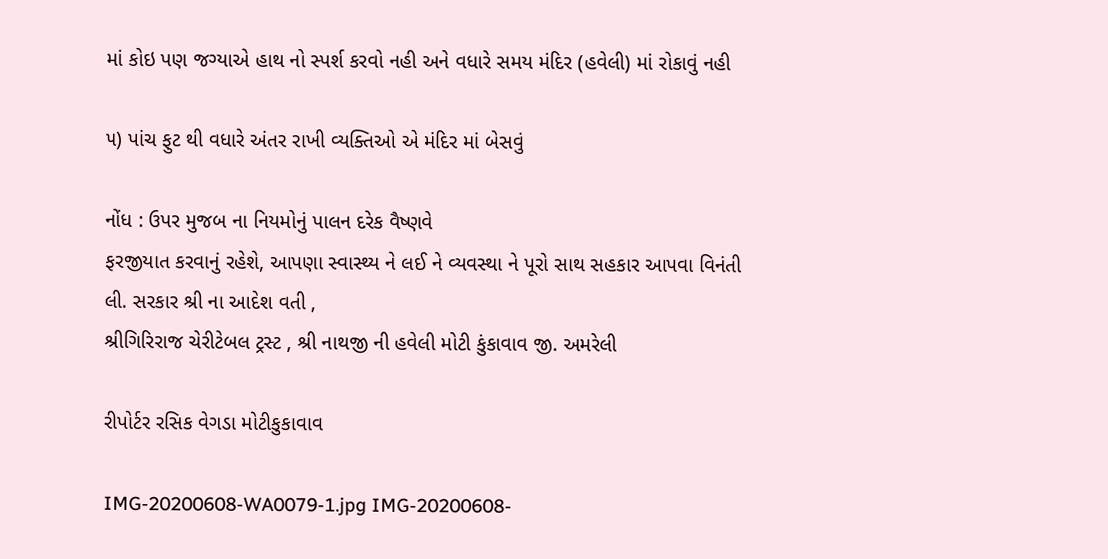માં કોઇ પણ જગ્યાએ હાથ નો સ્પર્શ કરવો નહી અને વધારે સમય મંદિર (હવેલી) માં રોકાવું નહી

૫) પાંચ ફુટ થી વધારે અંતર રાખી વ્યક્તિઓ એ મંદિર માં બેસવું

નોંધ : ઉપર મુજબ ના નિયમોનું પાલન દરેક વૈષ્ણવે
ફરજીયાત કરવાનું રહેશે, આપણા સ્વાસ્થ્ય ને લઈ ને વ્યવસ્થા ને પૂરો સાથ સહકાર આપવા વિનંતી
લી. સરકાર શ્રી ના આદેશ વતી ,
શ્રીગિરિરાજ ચેરીટેબલ ટ્રસ્ટ , શ્રી નાથજી ની હવેલી મોટી કુંકાવાવ જી. અમરેલી

રીપોર્ટર રસિક વેગડા મોટીકુકાવાવ

IMG-20200608-WA0079-1.jpg IMG-20200608-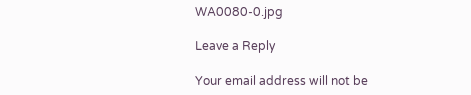WA0080-0.jpg

Leave a Reply

Your email address will not be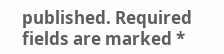published. Required fields are marked *